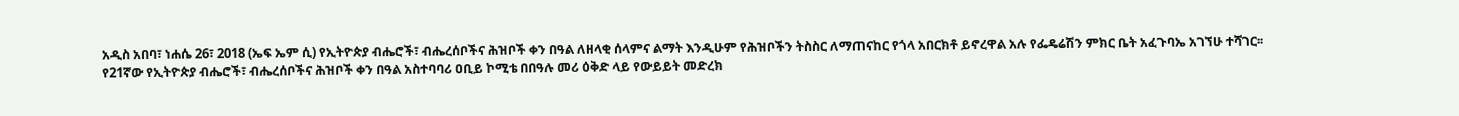አዲስ አበባ፣ ነሐሴ 26፣ 2018 (ኤፍ ኤም ሲ) የኢትዮጵያ ብሔሮች፣ ብሔረሰቦችና ሕዝቦች ቀን በዓል ለዘላቂ ሰላምና ልማት እንዲሁም የሕዝቦችን ትስስር ለማጠናከር የጎላ አበርክቶ ይኖረዋል አሉ የፌዴሬሽን ምክር ቤት አፈጉባኤ አገኘሁ ተሻገር፡፡
የ21ኛው የኢትዮጵያ ብሔሮች፣ ብሔረሰቦችና ሕዝቦች ቀን በዓል አስተባባሪ ዐቢይ ኮሚቴ በበዓሉ መሪ ዕቅድ ላይ የውይይት መድረክ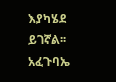እያካሄደ ይገኛል፡፡
አፈጉባኤ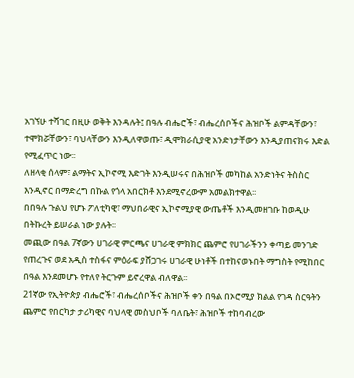አገኘሁ ተሻገር በዚሁ ወቅት እንዳሉት፤ በዓሉ ብሔሮች፣ ብሔረሰቦችና ሕዝቦች ልምዳቸውን፣ ተሞክሯቸውን፣ ባህላቸውን እንዲለዋወጡ፣ ዲሞክራሲያዊ አንድነታቸውን እንዲያጠናክሩ እድል የሚፈጥር ነው፡፡
ለዘላቂ ሰላም፣ ልማትና ኢኮኖሚ እድገት እንዲሠሩና በሕዝቦች መካከል አንድነትና ትስስር እንዲኖር በማድረግ በኩል የጎላ አበርክቶ እንደሚኖረውም አመልክተዋል፡፡
በበዓሉ ጉልህ የሆኑ ፖለቲካዊ፣ ማህበራዊና ኢኮኖሚያዊ ውጤቶች እንዲመዘገቡ ከወዲሁ በትኩረት ይሠራል ነው ያሉት፡፡
መጪው በዓል 7ኛውን ሀገራዊ ምርጫና ሀገራዊ ምክክር ጨምሮ የሀገራችንን ቀጣይ መንገድ የጠረጉና ወደ አዲስ ተስፋና ምዕራፍ ያሸጋገሩ ሀገራዊ ሁነቶች በተከናወኑበት ማግስት የሚከበር በዓል እንደመሆኑ የተለየ ትርጉም ይኖረዋል ብለዋል፡፡
21ኛው የኢትዮጵያ ብሔሮች፣ ብሔረሰቦችና ሕዝቦች ቀን በዓል በኦሮሚያ ክልል የገዳ ስርዓትን ጨምሮ የበርካታ ታሪካዊና ባህላዊ መስህቦች ባለቤት፣ ሕዝቦች ተከባብረው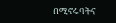በሚኖሩባትና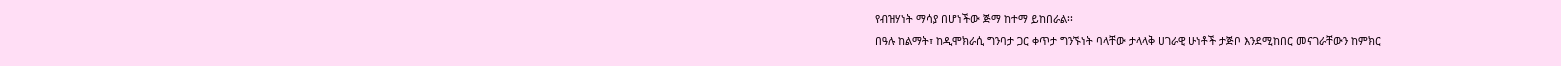የብዝሃነት ማሳያ በሆነችው ጅማ ከተማ ይከበራል፡፡
በዓሉ ከልማት፣ ከዲሞክራሲ ግንባታ ጋር ቀጥታ ግንኙነት ባላቸው ታላላቅ ሀገራዊ ሁነቶች ታጅቦ እንደሚከበር መናገራቸውን ከምክር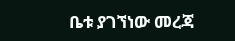ቤቱ ያገኘነው መረጃ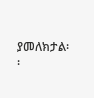ያመለክታል፡፡